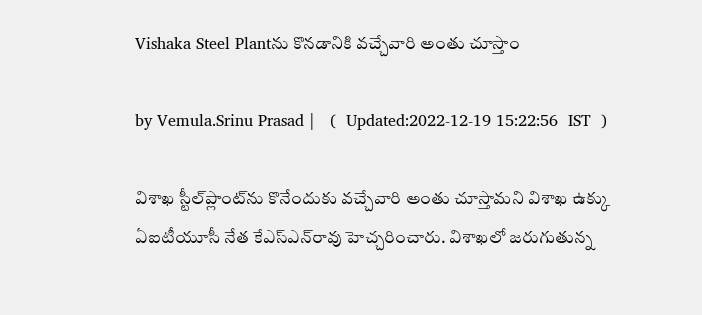Vishaka Steel Plantను కొనడానికి వచ్చేవారి అంతు చూస్తాం

by Vemula.Srinu Prasad |   (  Updated:2022-12-19 15:22:56  IST  )

విశాఖ స్టీల్‌ప్లాంట్‌ను కొనేందుకు వచ్చేవారి అంతు చూస్తామని విశాఖ ఉక్కు ఏఐటీయూసీ నేత కేఎస్‌ఎన్‌‌రావు హెచ్చరించారు. విశాఖలో జరుగుతున్న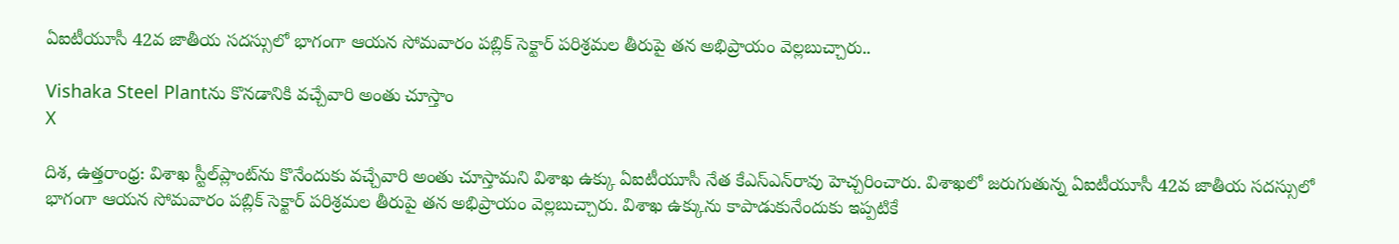ఏఐటీయూసీ 42వ జాతీయ సదస్సులో భాగంగా ఆయన సోమవారం పబ్లిక్‌ సెక్టార్‌ పరిశ్రమల తీరుపై తన అభిప్రాయం వెల్లబుచ్చారు..

Vishaka Steel Plantను కొనడానికి వచ్చేవారి అంతు చూస్తాం
X

దిశ, ఉత్తరాంధ్ర: విశాఖ స్టీల్‌ప్లాంట్‌ను కొనేందుకు వచ్చేవారి అంతు చూస్తామని విశాఖ ఉక్కు ఏఐటీయూసీ నేత కేఎస్‌ఎన్‌‌రావు హెచ్చరించారు. విశాఖలో జరుగుతున్న ఏఐటీయూసీ 42వ జాతీయ సదస్సులో భాగంగా ఆయన సోమవారం పబ్లిక్‌ సెక్టార్‌ పరిశ్రమల తీరుపై తన అభిప్రాయం వెల్లబుచ్చారు. విశాఖ ఉక్కును కాపాడుకునేందుకు ఇప్పటికే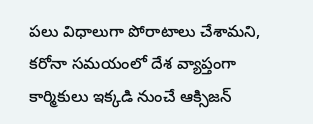పలు విధాలుగా పోరాటాలు చేశామని, కరోనా సమయంలో దేశ వ్యాప్తంగా కార్మికులు ఇక్కడి నుంచే ఆక్సిజన్‌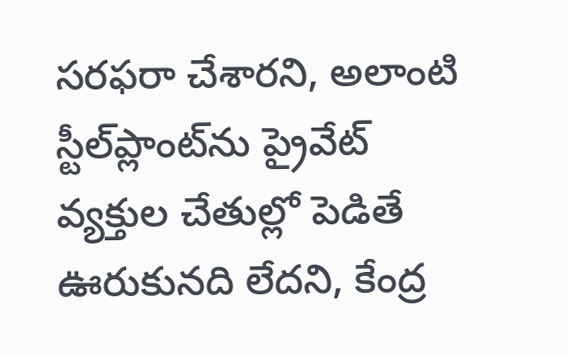సరఫరా చేశారని, అలాంటి స్టీల్‌ప్లాంట్‌ను ప్రైవేట్‌ వ్యక్తుల చేతుల్లో పెడితే ఊరుకునది లేదని, కేంద్ర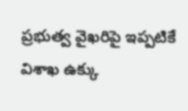ప్రభుత్వ వైఖరిపై ఇప్పటికే విశాఖ ఉక్కు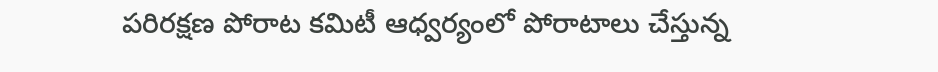పరిరక్షణ పోరాట కమిటీ ఆధ్వర్యంలో పోరాటాలు చేస్తున్న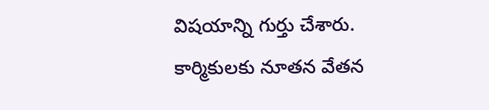విషయాన్ని గుర్తు చేశారు. కార్మికులకు నూతన వేతన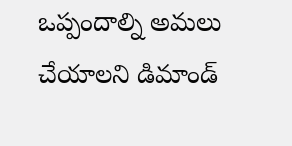ఒప్పందాల్ని అమలు చేయాలని డిమాండ్‌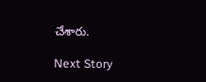చేశారు.

Next Story